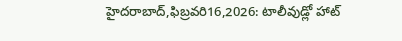హైదరాబాద్,ఫిబ్రవరి16,2026: టాలీవుడ్లో హాట్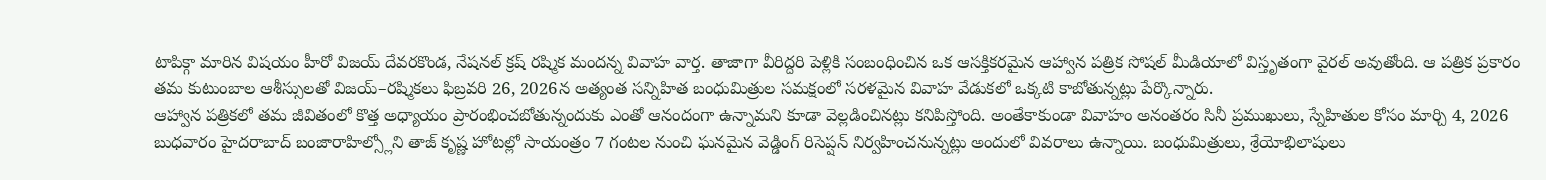టాపిక్గా మారిన విషయం హీరో విజయ్ దేవరకొండ, నేషనల్ క్రష్ రష్మిక మందన్న వివాహ వార్త. తాజాగా వీరిద్దరి పెళ్లికి సంబంధించిన ఒక ఆసక్తికరమైన ఆహ్వాన పత్రిక సోషల్ మీడియాలో విస్తృతంగా వైరల్ అవుతోంది. ఆ పత్రిక ప్రకారం తమ కుటుంబాల ఆశీస్సులతో విజయ్–రష్మికలు ఫిబ్రవరి 26, 2026న అత్యంత సన్నిహిత బంధుమిత్రుల సమక్షంలో సరళమైన వివాహ వేడుకలో ఒక్కటి కాబోతున్నట్లు పేర్కొన్నారు.
ఆహ్వాన పత్రికలో తమ జీవితంలో కొత్త అధ్యాయం ప్రారంభించబోతున్నందుకు ఎంతో ఆనందంగా ఉన్నామని కూడా వెల్లడించినట్లు కనిపిస్తోంది. అంతేకాకుండా వివాహం అనంతరం సినీ ప్రముఖులు, స్నేహితుల కోసం మార్చి 4, 2026 బుధవారం హైదరాబాద్ బంజారాహిల్స్లోని తాజ్ కృష్ణ హోటల్లో సాయంత్రం 7 గంటల నుంచి ఘనమైన వెడ్డింగ్ రిసెప్షన్ నిర్వహించనున్నట్లు అందులో వివరాలు ఉన్నాయి. బంధుమిత్రులు, శ్రేయోభిలాషులు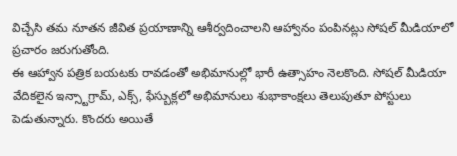విచ్చేసి తమ నూతన జీవిత ప్రయాణాన్ని ఆశీర్వదించాలని ఆహ్వానం పంపినట్లు సోషల్ మీడియాలో ప్రచారం జరుగుతోంది.
ఈ ఆహ్వాన పత్రిక బయటకు రావడంతో అభిమానుల్లో భారీ ఉత్సాహం నెలకొంది. సోషల్ మీడియా వేదికలైన ఇన్స్టాగ్రామ్, ఎక్స్, ఫేస్బుక్లలో అభిమానులు శుభాకాంక్షలు తెలుపుతూ పోస్టులు పెడుతున్నారు. కొందరు అయితే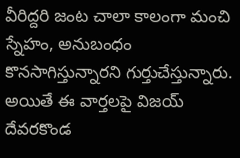వీరిద్దరి జంట చాలా కాలంగా మంచి స్నేహం, అనుబంధం కొనసాగిస్తున్నారని గుర్తుచేస్తున్నారు.
అయితే ఈ వార్తలపై విజయ్ దేవరకొండ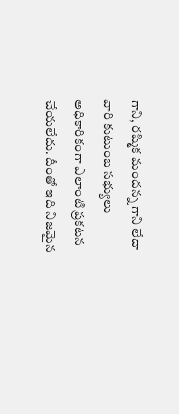గాని, రష్మిక మందన్న గాని లేదా వారి కుటుంబ సభ్యులు అధికారికంగా ఎలాంటి ప్రకటన చేయలేదు. దీంతో ఇది నిజమైన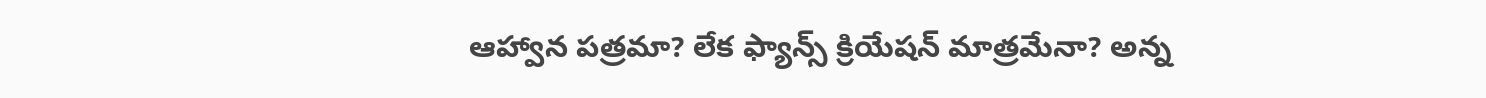ఆహ్వాన పత్రమా? లేక ఫ్యాన్స్ క్రియేషన్ మాత్రమేనా? అన్న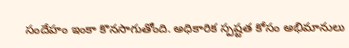సందేహం ఇంకా కొనసాగుతోంది. అధికారిక స్పష్టత కోసం అభిమానులు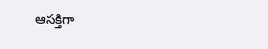ఆసక్తిగా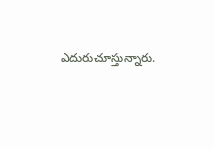ఎదురుచూస్తున్నారు.